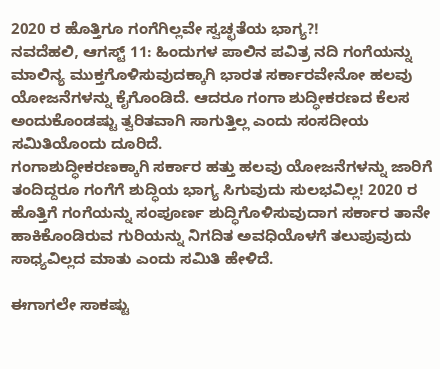2020 ರ ಹೊತ್ತಿಗೂ ಗಂಗೆಗಿಲ್ಲವೇ ಸ್ವಚ್ಛತೆಯ ಭಾಗ್ಯ?!
ನವದೆಹಲಿ, ಆಗಸ್ಟ್ 11: ಹಿಂದುಗಳ ಪಾಲಿನ ಪವಿತ್ರ ನದಿ ಗಂಗೆಯನ್ನು ಮಾಲಿನ್ಯ ಮುಕ್ತಗೊಳಿಸುವುದಕ್ಕಾಗಿ ಭಾರತ ಸರ್ಕಾರವೇನೋ ಹಲವು ಯೋಜನೆಗಳನ್ನು ಕೈಗೊಂಡಿದೆ. ಆದರೂ ಗಂಗಾ ಶುದ್ಧೀಕರಣದ ಕೆಲಸ ಅಂದುಕೊಂಡಷ್ಟು ತ್ವರಿತವಾಗಿ ಸಾಗುತ್ತಿಲ್ಲ ಎಂದು ಸಂಸದೀಯ ಸಮಿತಿಯೊಂದು ದೂರಿದೆ.
ಗಂಗಾಶುದ್ಧೀಕರಣಕ್ಕಾಗಿ ಸರ್ಕಾರ ಹತ್ತು ಹಲವು ಯೋಜನೆಗಳನ್ನು ಜಾರಿಗೆ ತಂದಿದ್ದರೂ ಗಂಗೆಗೆ ಶುದ್ಧಿಯ ಭಾಗ್ಯ ಸಿಗುವುದು ಸುಲಭವಿಲ್ಲ! 2020 ರ ಹೊತ್ತಿಗೆ ಗಂಗೆಯನ್ನು ಸಂಪೂರ್ಣ ಶುದ್ಧಿಗೊಳಿಸುವುದಾಗ ಸರ್ಕಾರ ತಾನೇ ಹಾಕಿಕೊಂಡಿರುವ ಗುರಿಯನ್ನು ನಿಗದಿತ ಅವಧಿಯೊಳಗೆ ತಲುಪುವುದು ಸಾಧ್ಯವಿಲ್ಲದ ಮಾತು ಎಂದು ಸಮಿತಿ ಹೇಳಿದೆ.

ಈಗಾಗಲೇ ಸಾಕಷ್ಟು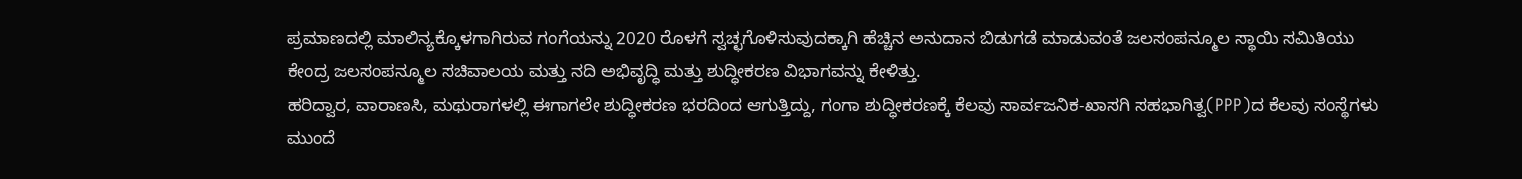ಪ್ರಮಾಣದಲ್ಲಿ ಮಾಲಿನ್ಯಕ್ಕೊಳಗಾಗಿರುವ ಗಂಗೆಯನ್ನು 2020 ರೊಳಗೆ ಸ್ವಚ್ಛಗೊಳಿಸುವುದಕ್ಕಾಗಿ ಹೆಚ್ಚಿನ ಅನುದಾನ ಬಿಡುಗಡೆ ಮಾಡುವಂತೆ ಜಲಸಂಪನ್ಮೂಲ ಸ್ಥಾಯಿ ಸಮಿತಿಯು ಕೇಂದ್ರ ಜಲಸಂಪನ್ಮೂಲ ಸಚಿವಾಲಯ ಮತ್ತು ನದಿ ಅಭಿವೃದ್ಧಿ ಮತ್ತು ಶುದ್ಧೀಕರಣ ವಿಭಾಗವನ್ನು ಕೇಳಿತ್ತು.
ಹರಿದ್ವಾರ, ವಾರಾಣಸಿ, ಮಥುರಾಗಳಲ್ಲಿ ಈಗಾಗಲೇ ಶುದ್ಧೀಕರಣ ಭರದಿಂದ ಆಗುತ್ತಿದ್ದು, ಗಂಗಾ ಶುದ್ಧೀಕರಣಕ್ಕೆ ಕೆಲವು ಸಾರ್ವಜನಿಕ-ಖಾಸಗಿ ಸಹಭಾಗಿತ್ವ(PPP)ದ ಕೆಲವು ಸಂಸ್ಥೆಗಳು ಮುಂದೆ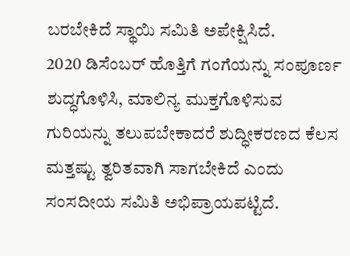ಬರಬೇಕಿದೆ ಸ್ಥಾಯಿ ಸಮಿತಿ ಅಪೇಕ್ಷಿಸಿದೆ.
2020 ಡಿಸೆಂಬರ್ ಹೊತ್ತಿಗೆ ಗಂಗೆಯನ್ನು ಸಂಪೂರ್ಣ ಶುದ್ಧಗೊಳಿಸಿ, ಮಾಲಿನ್ಯ ಮುಕ್ತಗೊಳಿಸುವ ಗುರಿಯನ್ನು ತಲುಪಬೇಕಾದರೆ ಶುದ್ಧೀಕರಣದ ಕೆಲಸ ಮತ್ತಷ್ಟು ತ್ವರಿತವಾಗಿ ಸಾಗಬೇಕಿದೆ ಎಂದು ಸಂಸದೀಯ ಸಮಿತಿ ಅಭಿಪ್ರಾಯಪಟ್ಟಿದೆ.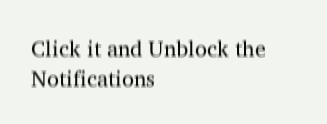Click it and Unblock the Notifications